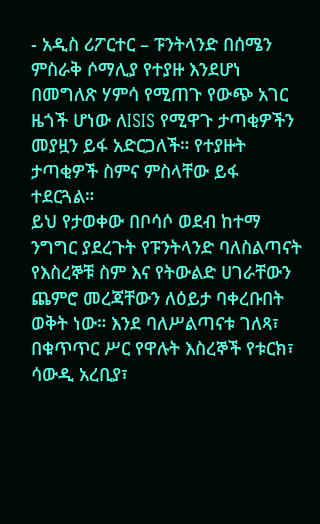- አዲስ ሪፖርተር – ፑንትላንድ በሰሜን ምስራቅ ሶማሊያ የተያዙ እንደሆነ በመግለጽ ሃምሳ የሚጠጉ የውጭ አገር ዜጎች ሆነው ለISIS የሚዋጉ ታጣቂዎችን መያዟን ይፋ አድርጋለች። የተያዙት ታጣቂዎች ስምና ምስላቸው ይፋ ተደርጓል።
ይህ የታወቀው በቦሳሶ ወደብ ከተማ ንግግር ያደረጉት የፑንትላንድ ባለስልጣናት የእስረኞቹ ስም እና የትውልድ ሀገራቸውን ጨምሮ መረጃቸውን ለዕይታ ባቀረቡበት ወቅት ነው። እንደ ባለሥልጣናቱ ገለጻ፣ በቁጥጥር ሥር የዋሉት እስረኞች የቱርክ፣ ሳውዲ አረቢያ፣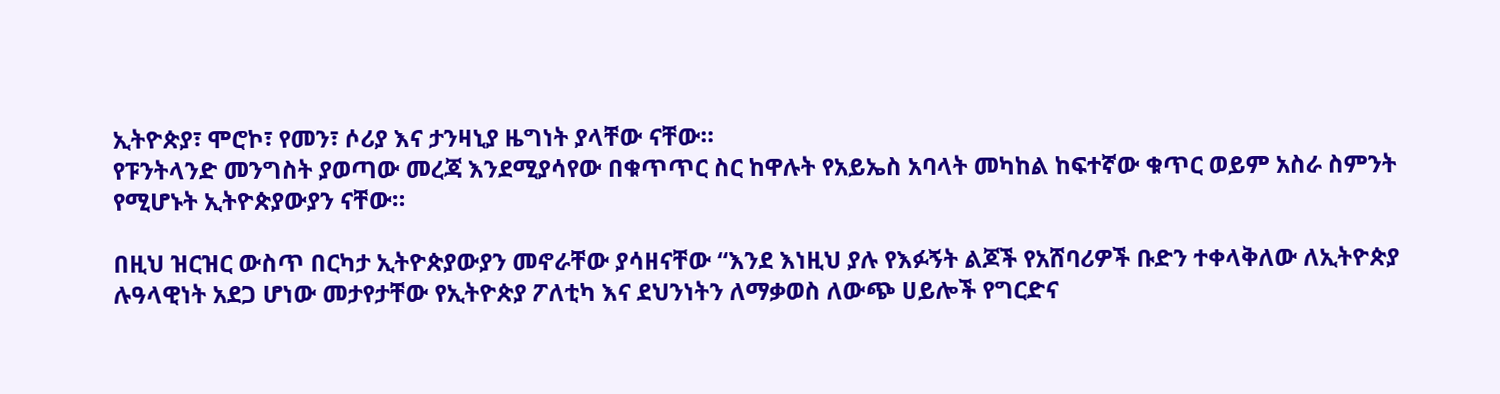ኢትዮጵያ፣ ሞሮኮ፣ የመን፣ ሶሪያ እና ታንዛኒያ ዜግነት ያላቸው ናቸው።
የፑንትላንድ መንግስት ያወጣው መረጃ እንደሚያሳየው በቁጥጥር ስር ከዋሉት የአይኤስ አባላት መካከል ከፍተኛው ቁጥር ወይም አስራ ስምንት የሚሆኑት ኢትዮጵያውያን ናቸው።

በዚህ ዝርዝር ውስጥ በርካታ ኢትዮጵያውያን መኖራቸው ያሳዘናቸው “እንደ እነዚህ ያሉ የእፉኝት ልጆች የአሸባሪዎች ቡድን ተቀላቅለው ለኢትዮጵያ ሉዓላዊነት አደጋ ሆነው መታየታቸው የኢትዮጵያ ፖለቲካ እና ደህንነትን ለማቃወስ ለውጭ ሀይሎች የግርድና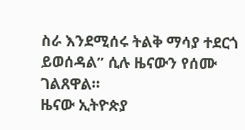ስራ እንደሚሰሩ ትልቅ ማሳያ ተደርጎ ይወሰዳል” ሲሉ ዜናውን የሰሙ ገልጸዋል።
ዜናው ኢትዮጵያ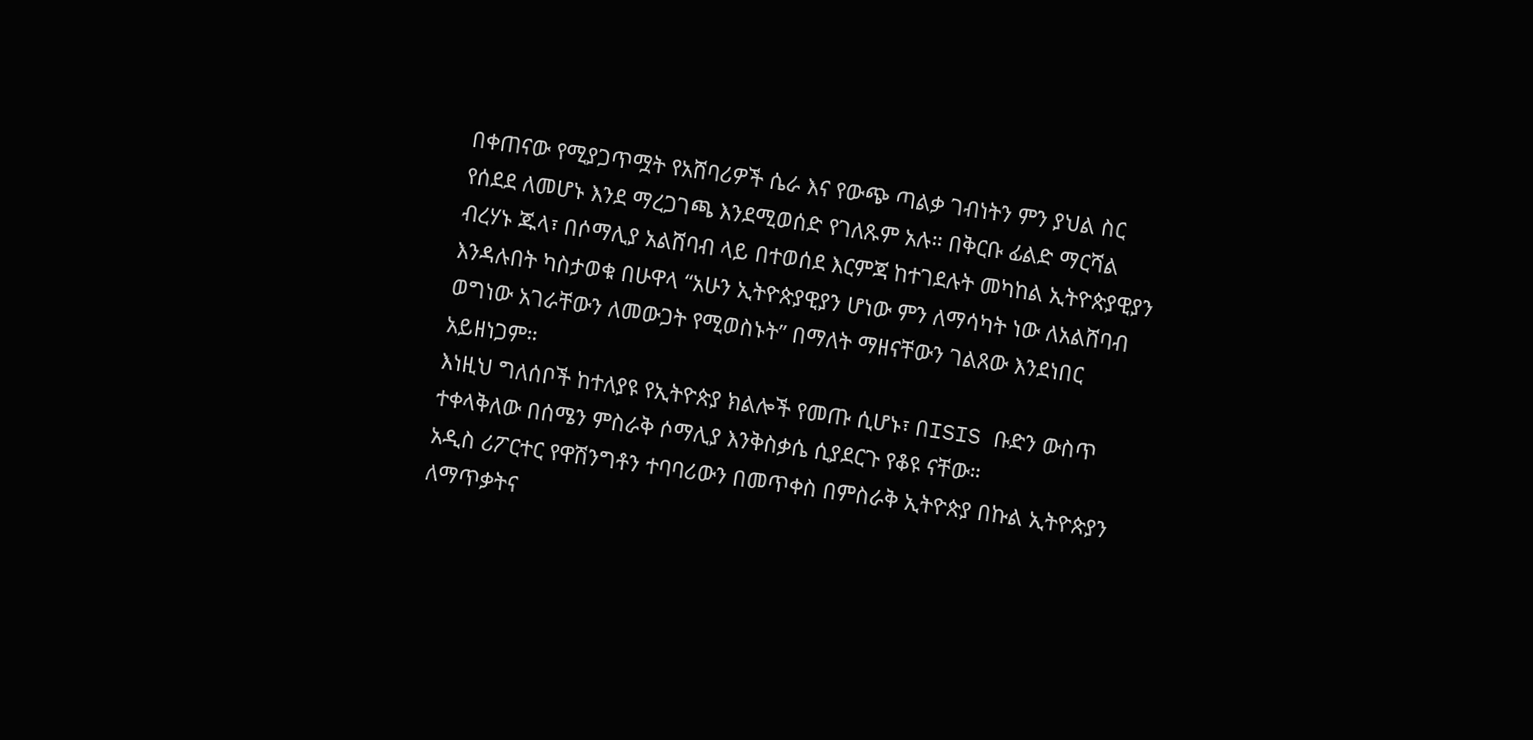በቀጠናው የሚያጋጥሟት የአሸባሪዎች ሴራ እና የውጭ ጣልቃ ገብነትን ምን ያህል ስር የሰደደ ለመሆኑ እንደ ማረጋገጫ እንደሚወሰድ የገለጹም አሉ። በቅርቡ ፊልድ ማርሻል ብረሃኑ ጁላ፣ በሶማሊያ አልሸባብ ላይ በተወሰደ እርምጃ ከተገደሉት መካከል ኢትዮጵያዊያን እንዳሉበት ካስታወቁ በሁዋላ “አሁን ኢትዮጵያዊያን ሆነው ምን ለማሳካት ነው ለአልሸባብ ወግነው አገራቸውን ለመውጋት የሚወስኑት” በማለት ማዘናቸውን ገልጸው እንደነበር አይዘነጋም።
እነዚህ ግለሰቦች ከተለያዩ የኢትዮጵያ ክልሎች የመጡ ሲሆኑ፣ በISIS ቡድን ውስጥ ተቀላቅለው በሰሜን ምስራቅ ሶማሊያ እንቅስቃሴ ሲያደርጉ የቆዩ ናቸው።
አዲስ ሪፖርተር የዋሽንግቶን ተባባሪውን በመጥቀስ በምስራቅ ኢትዮጵያ በኩል ኢትዮጵያን ለማጥቃትና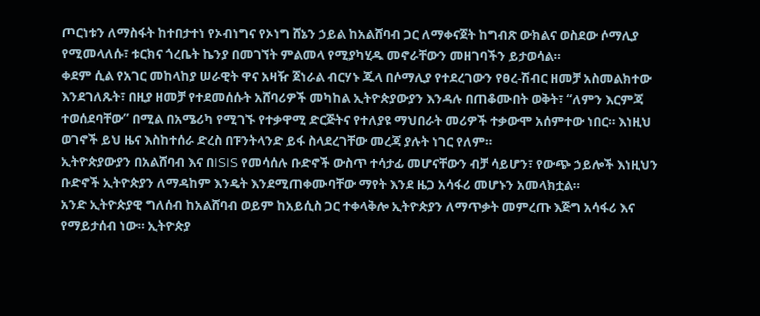ጦርነቱን ለማስፋት ከተበታተነ የኦብነግና የኦነግ ሸኔን ኃይል ከአልሸባብ ጋር ለማቀናጀት ከግብጽ ውክልና ወስደው ሶማሊያ የሚመላለሱ፣ ቱርክና ጎረቤት ኬንያ በመገኘት ምልመላ የሚያካሂዱ መኖራቸውን መዘገባችን ይታወሳል።
ቀደም ሲል የአገር መከላከያ ሠራዊት ዋና አዛዥ ጀነራል ብርሃኑ ጁላ በሶማሊያ የተደረገውን የፀረ-ሽብር ዘመቻ አስመልክተው እንደገለጹት፣ በዚያ ዘመቻ የተደመሰሱት አሸባሪዎች መካከል ኢትዮጵያውያን እንዳሉ በጠቆሙበት ወቅት፣ “ለምን እርምጃ ተወሰደባቸው” በሚል በአሜሪካ የሚገኙ የተቃዋሚ ድርጅትና የተለያዩ ማህበራት መሪዎች ተቃውሞ አሰምተው ነበር። እነዚህ ወገኖች ይህ ዜና እስከተሰራ ድረስ በፑንትላንድ ይፋ ስላደረገቸው መረጃ ያሉት ነገር የለም።
ኢትዮጵያውያን በአልሸባብ እና በISIS የመሳሰሉ ቡድኖች ውስጥ ተሳታፊ መሆናቸውን ብቻ ሳይሆን፣ የውጭ ኃይሎች እነዚህን ቡድኖች ኢትዮጵያን ለማዳከም እንዴት እንደሚጠቀሙባቸው ማየት እንደ ዜጋ አሳፋሪ መሆኑን አመላክቷል።
አንድ ኢትዮጵያዊ ግለሰብ ከአልሸባብ ወይም ከአይሲስ ጋር ተቀላቅሎ ኢትዮጵያን ለማጥቃት መምረጡ እጅግ አሳፋሪ እና የማይታሰብ ነው። ኢትዮጵያ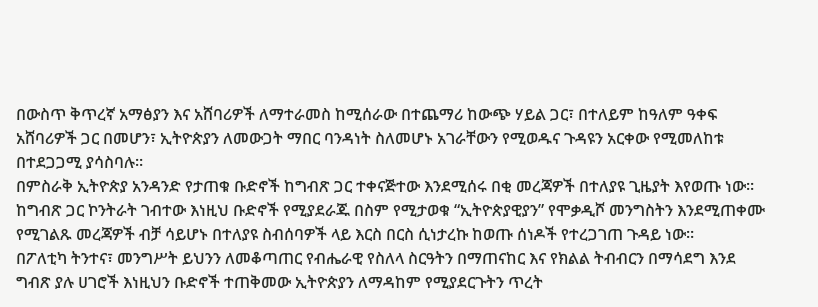በውስጥ ቅጥረኛ አማፅያን እና አሸባሪዎች ለማተራመስ ከሚሰራው በተጨማሪ ከውጭ ሃይል ጋር፣ በተለይም ከዓለም ዓቀፍ አሸባሪዎች ጋር በመሆን፣ ኢትዮጵያን ለመውጋት ማበር ባንዳነት ስለመሆኑ አገራቸውን የሚወዱና ጉዳዩን አርቀው የሚመለከቱ በተደጋጋሚ ያሳስባሉ።
በምስራቅ ኢትዮጵያ አንዳንድ የታጠቁ ቡድኖች ከግብጽ ጋር ተቀናጅተው እንደሚሰሩ በቂ መረጃዎች በተለያዩ ጊዜያት እየወጡ ነው። ከግብጽ ጋር ኮንትራት ገብተው እነዚህ ቡድኖች የሚያደራጁ በስም የሚታወቁ “ኢትዮጵያዊያን” የሞቃዲሾ መንግስትን እንደሚጠቀሙ የሚገልጹ መረጃዎች ብቻ ሳይሆኑ በተለያዩ ስብሰባዎች ላይ እርስ በርስ ሲነታረኩ ከወጡ ሰነዶች የተረጋገጠ ጉዳይ ነው።
በፖለቲካ ትንተና፣ መንግሥት ይህንን ለመቆጣጠር የብሔራዊ የስለላ ስርዓትን በማጠናከር እና የክልል ትብብርን በማሳደግ እንደ ግብጽ ያሉ ሀገሮች እነዚህን ቡድኖች ተጠቅመው ኢትዮጵያን ለማዳከም የሚያደርጉትን ጥረት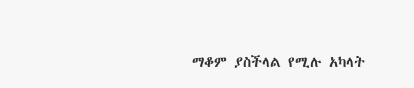ማቆም ያስችላል የሚሉ አካላት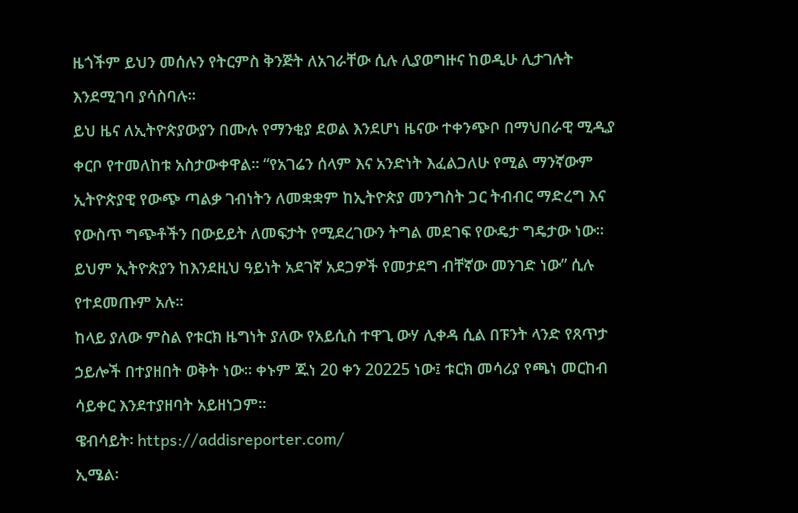ዜጎችም ይህን መሰሉን የትርምስ ቅንጅት ለአገራቸው ሲሉ ሊያወግዙና ከወዲሁ ሊታገሉት እንደሚገባ ያሳስባሉ።
ይህ ዜና ለኢትዮጵያውያን በሙሉ የማንቂያ ደወል እንደሆነ ዜናው ተቀንጭቦ በማህበራዊ ሚዲያ ቀርቦ የተመለከቱ አስታውቀዋል። “የአገሬን ሰላም እና አንድነት እፈልጋለሁ የሚል ማንኛውም ኢትዮጵያዊ የውጭ ጣልቃ ገብነትን ለመቋቋም ከኢትዮጵያ መንግስት ጋር ትብብር ማድረግ እና የውስጥ ግጭቶችን በውይይት ለመፍታት የሚደረገውን ትግል መደገፍ የውዴታ ግዴታው ነው። ይህም ኢትዮጵያን ከእንደዚህ ዓይነት አደገኛ አደጋዎች የመታደግ ብቸኛው መንገድ ነው” ሲሉ የተደመጡም አሉ።
ከላይ ያለው ምስል የቱርክ ዜግነት ያለው የአይሲስ ተዋጊ ውሃ ሊቀዳ ሲል በፑንት ላንድ የጸጥታ ኃይሎች በተያዘበት ወቅት ነው። ቀኑም ጁነ 20 ቀን 20225 ነው፤ ቱርክ መሳሪያ የጫነ መርከብ ሳይቀር እንደተያዘባት አይዘነጋም።
ዌብሳይት፡ https://addisreporter.com/
ኢሜል፡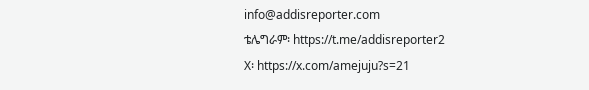info@addisreporter.com
ቴሌግራም፡ https://t.me/addisreporter2
X፡ https://x.com/amejuju?s=21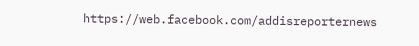https://web.facebook.com/addisreporternews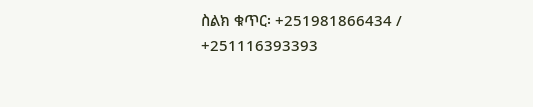ስልክ ቁጥር፡ +251981866434 / +251116393393